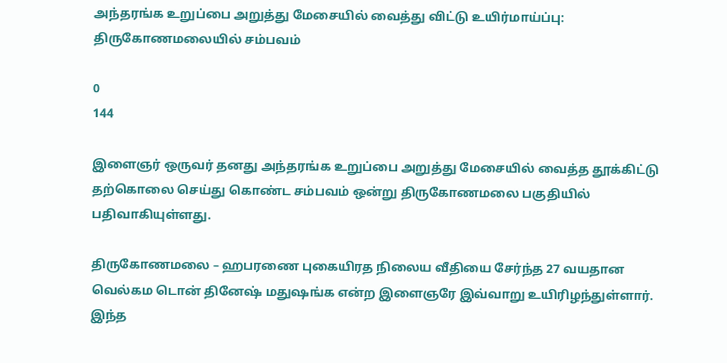அந்தரங்க உறுப்பை அறுத்து மேசையில் வைத்து விட்டு உயிர்மாய்ப்பு: திருகோணமலையில் சம்பவம்

0
144

இளைஞர் ஒருவர் தனது அந்தரங்க உறுப்பை அறுத்து மேசையில் வைத்த தூக்கிட்டு தற்கொலை செய்து கொண்ட சம்பவம் ஒன்று திருகோணமலை பகுதியில் பதிவாகியுள்ளது.

திருகோணமலை – ஹபரணை புகையிரத நிலைய வீதியை சேர்ந்த 27 வயதான வெல்கம டொன் தினேஷ் மதுஷங்க என்ற இளைஞரே இவ்வாறு உயிரிழந்துள்ளார். இந்த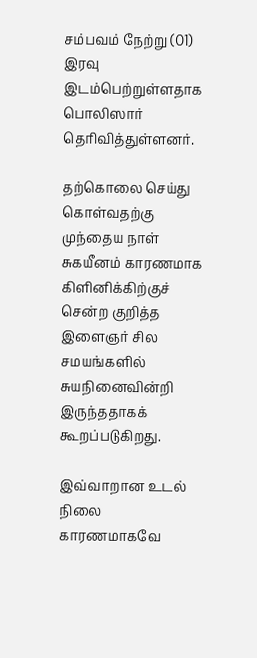சம்பவம் நேற்று (01) இரவு இடம்பெற்றுள்ளதாக பொலிஸார் தெரிவித்துள்ளனர்.

தற்கொலை செய்து கொள்வதற்கு முந்தைய நாள் சுகயீனம் காரணமாக கிளினிக்கிற்குச் சென்ற குறித்த இளைஞர் சில சமயங்களில் சுயநினைவின்றி இருந்ததாகக் கூறப்படுகிறது.

இவ்வாறான உடல் நிலை காரணமாகவே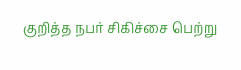குறித்த நபர் சிகிச்சை பெற்று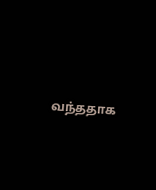வந்ததாக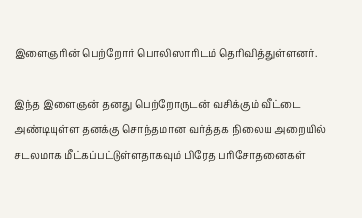இளைஞரின் பெற்றோர் பொலிஸாரிடம் தெரிவித்துள்ளனர்.

இந்த இளைஞன் தனது பெற்றோருடன் வசிக்கும் வீட்டை அண்டியுள்ள தனக்கு சொந்தமான வர்த்தக நிலைய அறையில் சடலமாக மீட்கப்பட்டுள்ளதாகவும் பிரேத பரிசோதனைகள்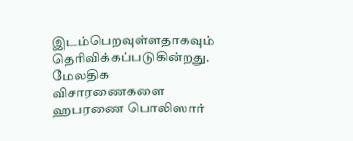இடம்பெறவுள்ளதாகவும் தெரிவிக்கப்படுகின்றது. மேலதிக விசாரணைகளை ஹபரணை பொலிஸார்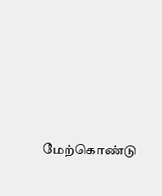மேற்கொண்டு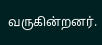வருகின்றனர்.